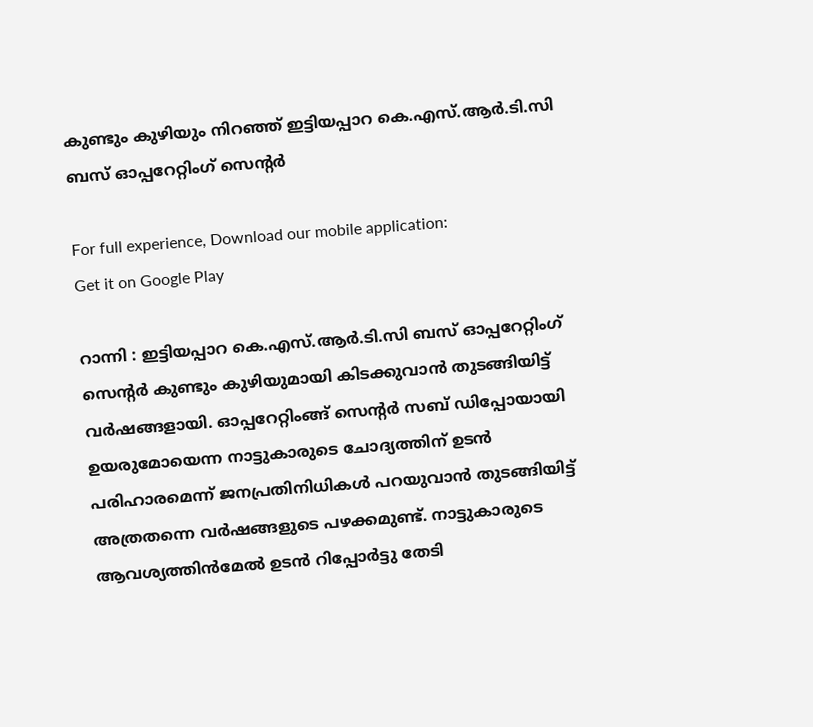കുണ്ടും കുഴിയും നിറഞ്ഞ് ഇട്ടിയപ്പാറ കെ.എസ്.ആർ.ടി.സി ബസ് ഓപ്പറേറ്റിംഗ് സെന്റർ

For full experience, Download our mobile application:
Get it on Google Play

റാന്നി : ഇട്ടിയപ്പാറ കെ.എസ്.ആർ.ടി.സി ബസ് ഓപ്പറേറ്റിംഗ് സെന്റർ കുണ്ടും കുഴിയുമായി കിടക്കുവാൻ തുടങ്ങിയിട്ട് വർഷങ്ങളായി. ഓപ്പറേറ്റിംങ്ങ് സെൻ്റർ സബ് ഡിപ്പോയായി ഉയരുമോയെന്ന നാട്ടുകാരുടെ ചോദ്യത്തിന് ഉടൻ പരിഹാരമെന്ന് ജനപ്രതിനിധികൾ പറയുവാൻ തുടങ്ങിയിട്ട് അത്രതന്നെ വര്‍ഷങ്ങളുടെ പഴക്കമുണ്ട്. നാട്ടുകാരുടെ ആവശ്യത്തിൻമേൽ ഉടൻ റിപ്പോർട്ടു തേടി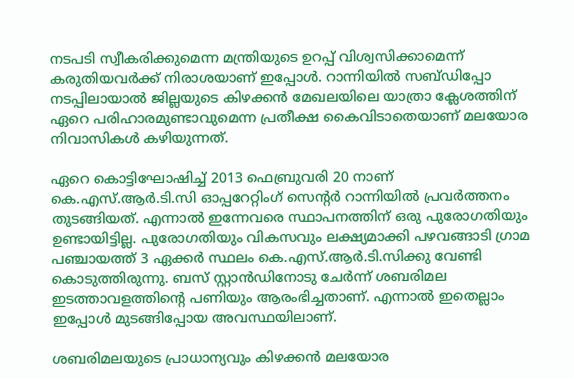നടപടി സ്വീകരിക്കുമെന്ന മന്ത്രിയുടെ ഉറപ്പ് വിശ്വസിക്കാമെന്ന് കരുതിയവർക്ക് നിരാശയാണ് ഇപ്പോൾ. റാന്നിയിൽ സബ്ഡിപ്പോ നടപ്പിലായാൽ ജില്ലയുടെ കിഴക്കൻ മേഖലയിലെ യാത്രാ ക്ലേശത്തിന് ഏറെ പരിഹാരമുണ്ടാവുമെന്ന പ്രതീക്ഷ കൈവിടാതെയാണ് മലയോര നിവാസികൾ കഴിയുന്നത്.

ഏറെ കൊട്ടിഘോഷിച്ച് 2013 ഫെബ്രുവരി 20 നാണ് കെ.എസ്.ആർ.ടി.സി ഓപ്പറേറ്റിംഗ് സെന്റർ റാന്നിയിൽ പ്രവർത്തനം തുടങ്ങിയത്. എന്നാൽ ഇന്നേവരെ സ്ഥാപനത്തിന് ഒരു പുരോഗതിയും ഉണ്ടായിട്ടില്ല. പുരോഗതിയും വികസവും ലക്ഷ്യമാക്കി പഴവങ്ങാടി ഗ്രാമ പഞ്ചായത്ത് 3 ഏക്കർ സ്ഥലം കെ.എസ്.ആർ.ടി.സിക്കു വേണ്ടി കൊടുത്തിരുന്നു. ബസ് സ്റ്റാൻഡിനോടു ചേർന്ന് ശബരിമല ഇടത്താവളത്തിന്റെ പണിയും ആരംഭിച്ചതാണ്. എന്നാൽ ഇതെല്ലാം ഇപ്പോൾ മുടങ്ങിപ്പോയ അവസ്ഥയിലാണ്.

ശബരിമലയുടെ പ്രാധാന്യവും കിഴക്കൻ മലയോര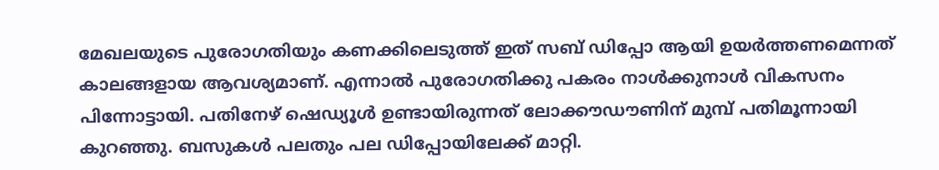മേഖലയുടെ പുരോഗതിയും കണക്കിലെടുത്ത് ഇത് സബ് ഡിപ്പോ ആയി ഉയര്‍ത്തണമെന്നത് കാലങ്ങളായ ആവശ്യമാണ്. എന്നാല്‍ പുരോഗതിക്കു പകരം നാള്‍ക്കുനാള്‍ വികസനം പിന്നോട്ടായി. പതിനേഴ് ഷെഡ്യൂള്‍ ഉണ്ടായിരുന്നത് ലോക്കൗഡൗണിന് മുമ്പ് പതിമൂന്നായി കുറഞ്ഞു. ബസുകള്‍ പലതും പല ഡിപ്പോയിലേക്ക് മാറ്റി.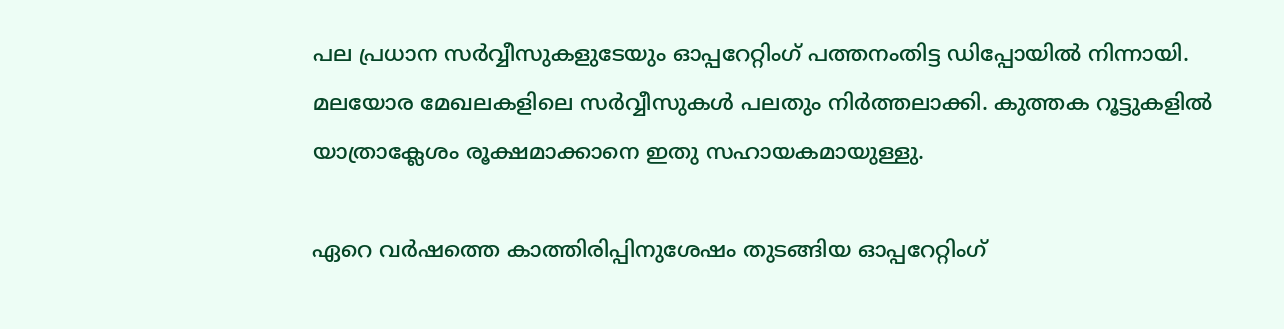പല പ്രധാന സര്‍വ്വീസുകളുടേയും ഓപ്പറേറ്റിംഗ് പത്തനംതിട്ട ഡിപ്പോയില്‍ നിന്നായി. മലയോര മേഖലകളിലെ സര്‍വ്വീസുകള്‍ പലതും നിര്‍ത്തലാക്കി. കുത്തക റൂട്ടുകളില്‍ യാത്രാക്ലേശം രൂക്ഷമാക്കാനെ ഇതു സഹായകമായുള്ളു.

ഏറെ വർഷത്തെ കാത്തിരിപ്പിനുശേഷം തുടങ്ങിയ ഓപ്പറേറ്റിംഗ്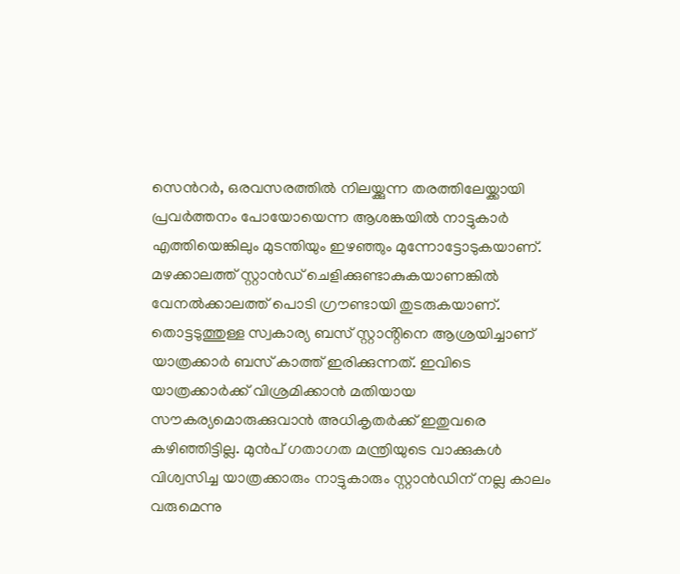സെന്‍റര്‍, ഒരവസരത്തിൽ നിലയ്ക്കുന്ന തരത്തിലേയ്ക്കായി പ്രവര്‍ത്തനം പോയോയെന്ന ആശങ്കയിൽ നാട്ടുകാർ എത്തിയെങ്കിലും മുടന്തിയും ഇഴഞ്ഞും മുന്നോട്ടോടുകയാണ്. മഴക്കാലത്ത് സ്റ്റാന്‍ഡ് ചെളിക്കുണ്ടാകുകയാണങ്കിൽ വേനൽക്കാലത്ത് പൊടി ഗ്രൗണ്ടായി തുടരുകയാണ്. തൊട്ടടുത്തുള്ള സ്വകാര്യ ബസ് സ്റ്റാൻ്റിനെ ആശ്രയിച്ചാണ് യാത്രക്കാർ ബസ് കാത്ത് ഇരിക്കുന്നത്. ഇവിടെ യാത്രക്കാര്‍ക്ക് വിശ്രമിക്കാന്‍ മതിയായ സൗകര്യമൊരുക്കുവാന്‍ അധികൃതര്‍ക്ക് ഇതുവരെ കഴിഞ്ഞിട്ടില്ല. മുൻപ് ഗതാഗത മന്ത്രിയുടെ വാക്കുകള്‍ വിശ്വസിച്ച യാത്രക്കാരും നാട്ടുകാരും സ്റ്റാന്‍ഡിന് നല്ല കാലം വരുമെന്നു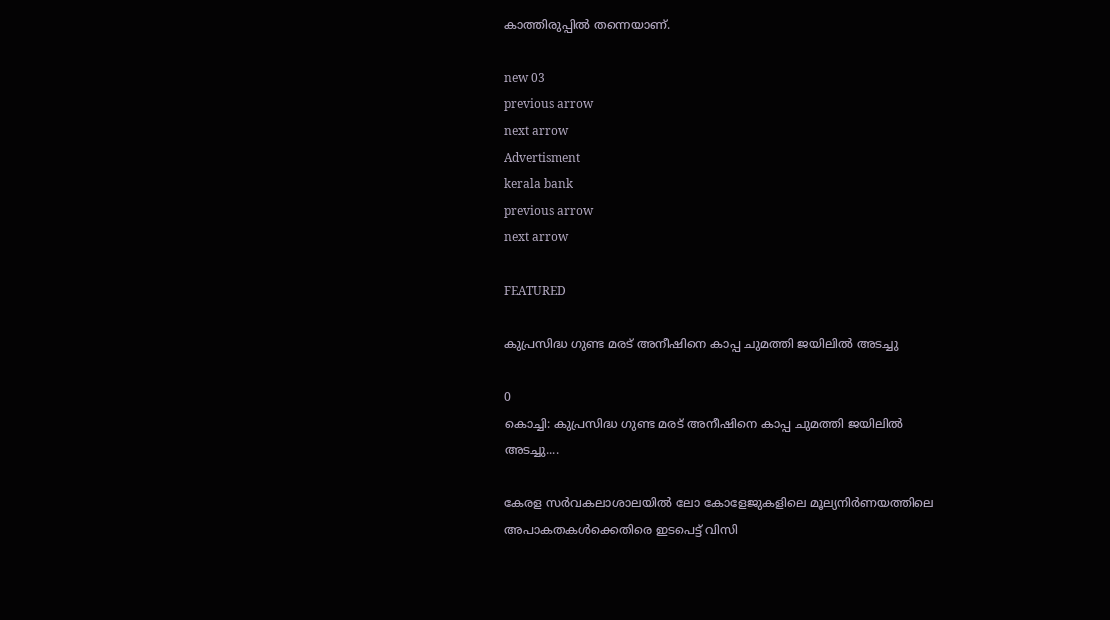കാത്തിരുപ്പിൽ തന്നെയാണ്.

new 03
previous arrow
next arrow
Advertisment
kerala bank
previous arrow
next arrow

FEATURED

കുപ്രസിദ്ധ ഗുണ്ട മരട് അനീഷിനെ കാപ്പ ചുമത്തി ജയിലിൽ അടച്ചു

0
കൊച്ചി: കുപ്രസിദ്ധ ഗുണ്ട മരട് അനീഷിനെ കാപ്പ ചുമത്തി ജയിലിൽ അടച്ചു....

കേരള സർവകലാശാലയിൽ ലോ കോളേജുകളിലെ മൂല്യനിർണയത്തിലെ അപാകതകൾക്കെതിരെ ഇടപെട്ട് വിസി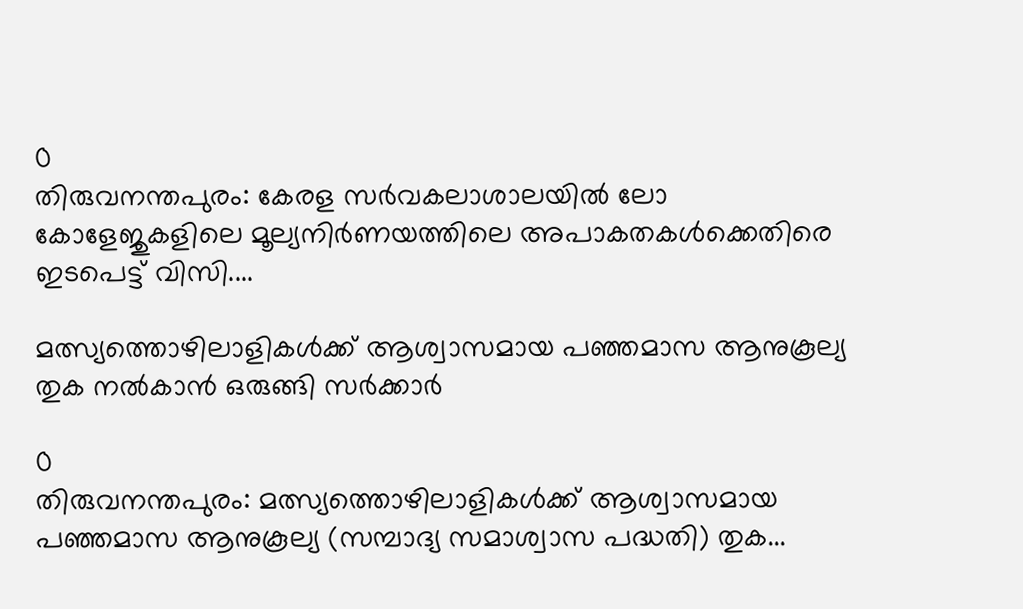0
തിരുവനന്തപുരം: കേരള സർവകലാശാലയിൽ ലോ കോളേജുകളിലെ മൂല്യനിർണയത്തിലെ അപാകതകൾക്കെതിരെ ഇടപെട്ട് വിസി....

മത്സ്യത്തൊഴിലാളികൾക്ക്‌ ആശ്വാസമായ പഞ്ഞമാസ ആനുകൂല്യ തുക നൽകാൻ ഒരുങ്ങി സർക്കാർ

0
തിരുവനന്തപുരം: മത്സ്യത്തൊഴിലാളികൾക്ക്‌ ആശ്വാസമായ പഞ്ഞമാസ ആനുകൂല്യ (സമ്പാദ്യ സമാശ്വാസ പദ്ധതി) തുക...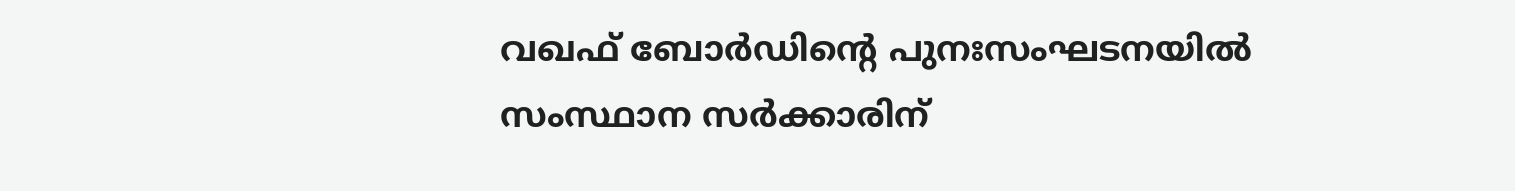വഖഫ് ബോര്‍ഡിന്റെ പുനഃസംഘടനയില്‍ സംസ്ഥാന സര്‍ക്കാരിന്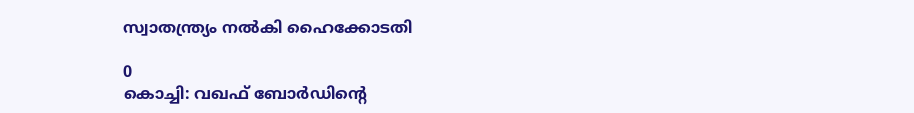സ്വാതന്ത്ര്യം നല്‍കി ഹൈക്കോടതി

0
കൊച്ചി: വഖഫ് ബോര്‍ഡിന്റെ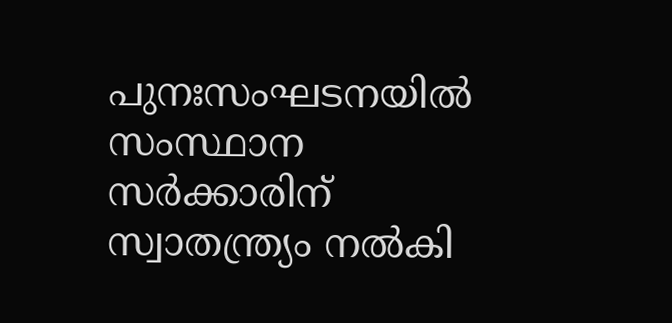പുനഃസംഘടനയില്‍ സംസ്ഥാന സര്‍ക്കാരിന് സ്വാതന്ത്ര്യം നല്‍കി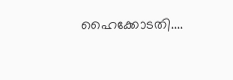ഹൈക്കോടതി....